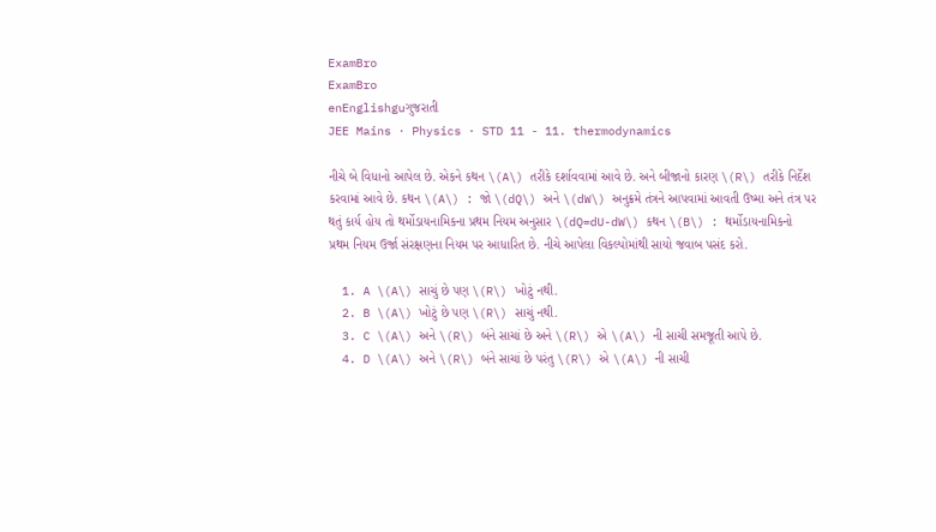ExamBro
ExamBro
enEnglishguગુજરાતી
JEE Mains · Physics · STD 11 - 11. thermodynamics

નીચે બે વિધાનો આપેલ છે. એકને કથન \(A\) તરીકે દર્શાવવામાં આવે છે. અને બીજાનો કારણ \(R\) તરીકે નિર્દેશ કરવામાં આવે છે. કથન \(A\) : જો \(dQ\) અને \(dW\) અનુક્રમે તંત્રને આપવામાં આવતી ઉષ્મા અને તંત્ર પર થતું કાર્ય હોય તો થર્મોડાયનામિકના પ્રથમ નિયમ અનુસાર \(dQ=dU-dW\) કથન \(B\) : થર્મોડાયનામિકનો પ્રથમ નિયમ ઉર્જા સંરક્ષણના નિયમ પર આધારિત છે. નીચે આપેલા વિકલ્પોમાંથી સાયો જવાબ પસંદ કરો.

  1. A \(A\) સાચું છે પણ \(R\) ખોટું નથી.
  2. B \(A\) ખોટું છે પણ \(R\) સાચું નથી.
  3. C \(A\) અને \(R\) બંને સાચાં છે અને \(R\) એ \(A\) ની સાચી સમજૂતી આપે છે.
  4. D \(A\) અને \(R\) બંને સાચાં છે પરંતુ \(R\) એ \(A\) ની સાચી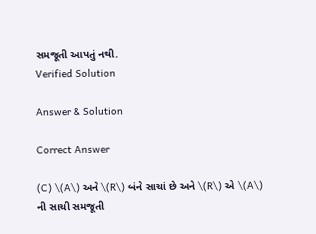સમજૂતી આપતું નથી.
Verified Solution

Answer & Solution

Correct Answer

(C) \(A\) અને \(R\) બંને સાચાં છે અને \(R\) એ \(A\) ની સાચી સમજૂતી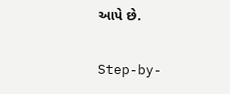આપે છે.

Step-by-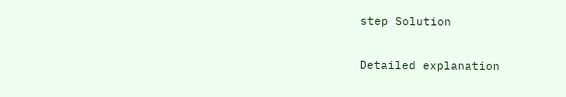step Solution

Detailed explanation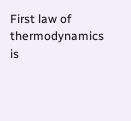First law of thermodynamics is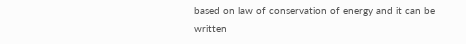based on law of conservation of energy and it can be written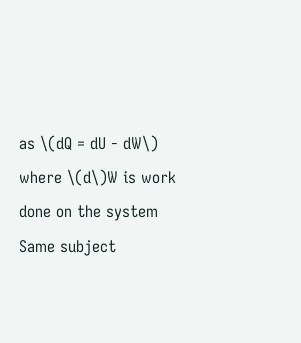as \(dQ = dU - dW\) where \(d\)W is work done on the system
Same subject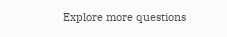Explore more questions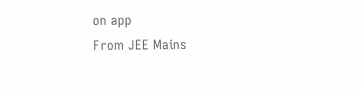on app
From JEE Mains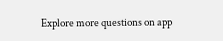Explore more questions on app